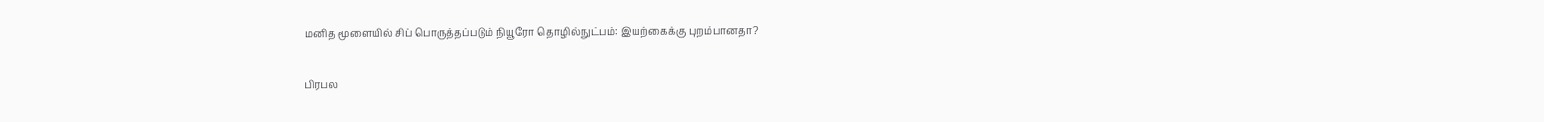மனித மூளையில் சிப் பொருத்தப்படும் நியூரோ தொழில்நுட்பம்: இயற்கைக்கு புறம்பானதா?

பிரபல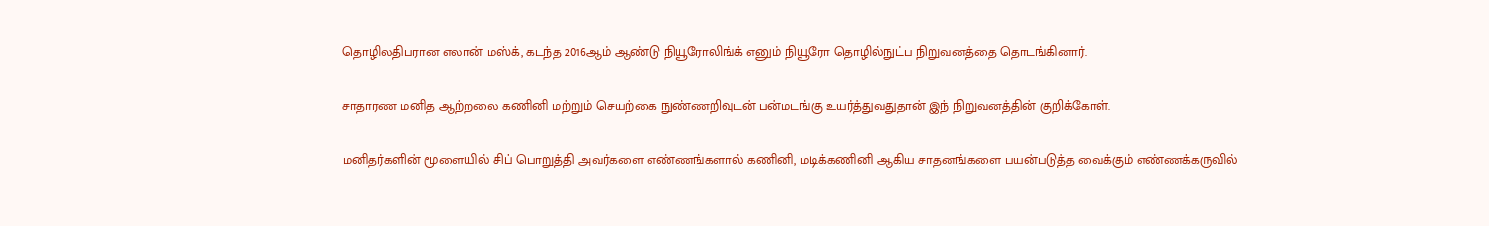தொழிலதிபரான எலான் மஸ்க், கடந்த 2016ஆம் ஆண்டு நியூரோலிங்க் எனும் நியூரோ தொழில்நுட்ப நிறுவனத்தை தொடங்கினார்.

சாதாரண மனித ஆற்றலை கணினி மற்றும் செயற்கை நுண்ணறிவுடன் பன்மடங்கு உயர்த்துவதுதான் இந் நிறுவனத்தின் குறிக்கோள்.

மனிதர்களின் மூளையில் சிப் பொறுத்தி அவர்களை எண்ணங்களால் கணினி, மடிக்கணினி ஆகிய சாதனங்களை பயன்படுத்த வைக்கும் எண்ணக்கருவில்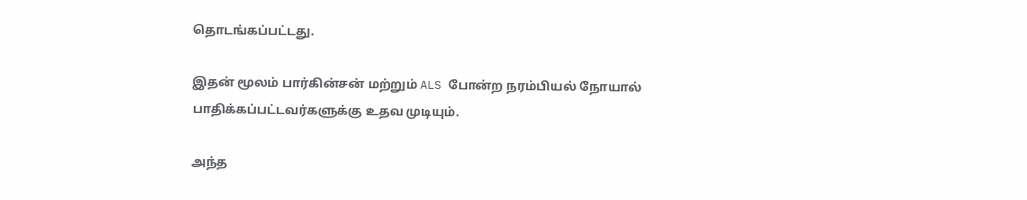தொடங்கப்பட்டது.

இதன் மூலம் பார்கின்சன் மற்றும் ALS போன்ற நரம்பியல் நோயால் பாதிக்கப்பட்டவர்களுக்கு உதவ முடியும்.

அந்த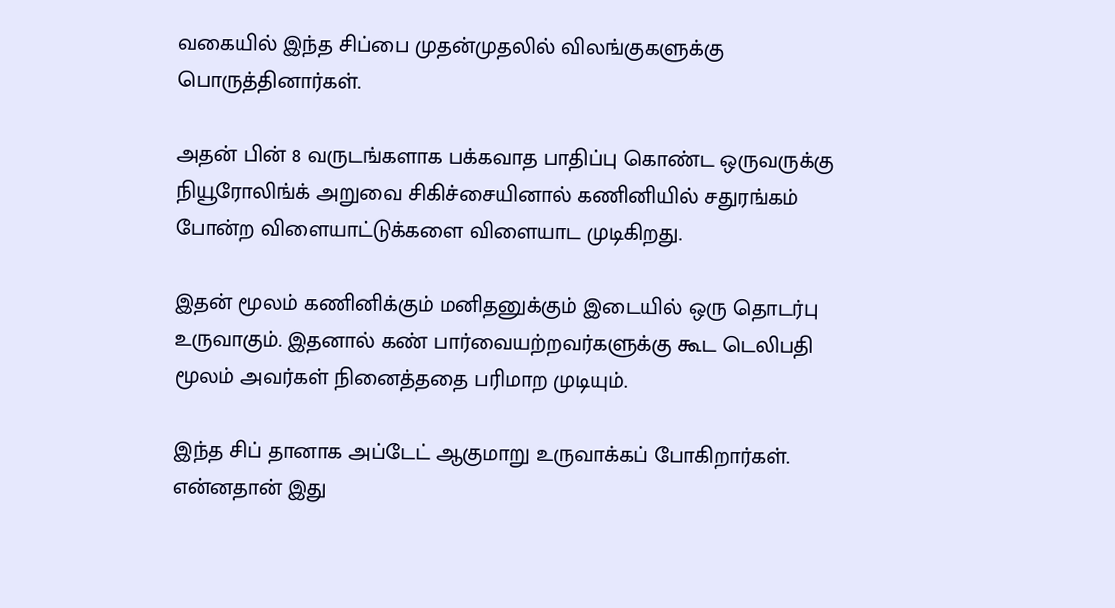வகையில் இந்த சிப்பை முதன்முதலில் விலங்குகளுக்கு பொருத்தினார்கள்.

அதன் பின் 8 வருடங்களாக பக்கவாத பாதிப்பு கொண்ட ஒருவருக்கு நியூரோலிங்க் அறுவை சிகிச்சையினால் கணினியில் சதுரங்கம் போன்ற விளையாட்டுக்களை விளையாட முடிகிறது.

இதன் மூலம் கணினிக்கும் மனிதனுக்கும் இடையில் ஒரு தொடர்பு உருவாகும். இதனால் கண் பார்வையற்றவர்களுக்கு கூட டெலிபதி மூலம் அவர்கள் நினைத்ததை பரிமாற முடியும்.

இந்த சிப் தானாக அப்டேட் ஆகுமாறு உருவாக்கப் போகிறார்கள். என்னதான் இது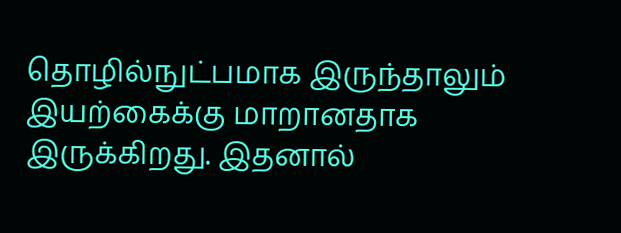தொழில்நுட்பமாக இருந்தாலும் இயற்கைக்கு மாறானதாக இருக்கிறது. இதனால்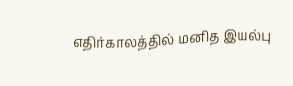எதிர்காலத்தில் மனித இயல்பு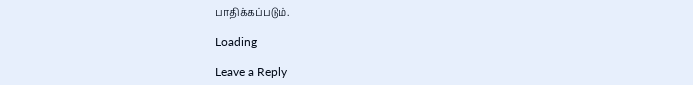பாதிக்கப்படும்.

Loading

Leave a Reply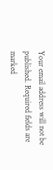Your email address will not be published. Required fields are marked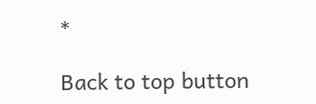*

Back to top button